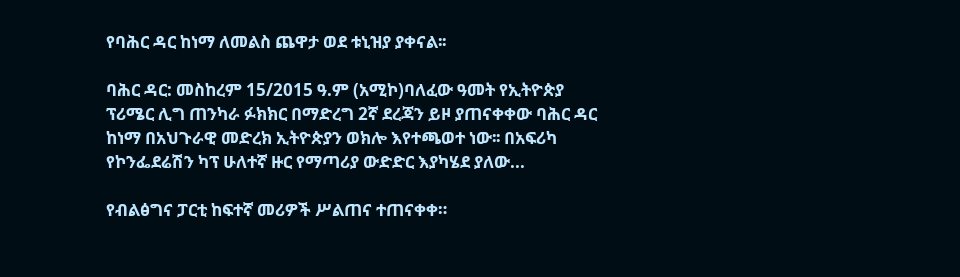የባሕር ዳር ከነማ ለመልስ ጨዋታ ወደ ቱኒዝያ ያቀናል፡፡

ባሕር ዳር: መስከረም 15/2015 ዓ.ም (አሚኮ)ባለፈው ዓመት የኢትዮጵያ ፕሪሜር ሊግ ጠንካራ ፉክክር በማድረግ 2ኛ ደረጃን ይዞ ያጠናቀቀው ባሕር ዳር ከነማ በአህጉራዊ መድረክ ኢትዮጵያን ወክሎ እየተጫወተ ነው፡፡ በአፍሪካ የኮንፌደሬሽን ካፕ ሁለተኛ ዙር የማጣሪያ ውድድር እያካሄደ ያለው...

የብልፅግና ፓርቲ ከፍተኛ መሪዎች ሥልጠና ተጠናቀቀ።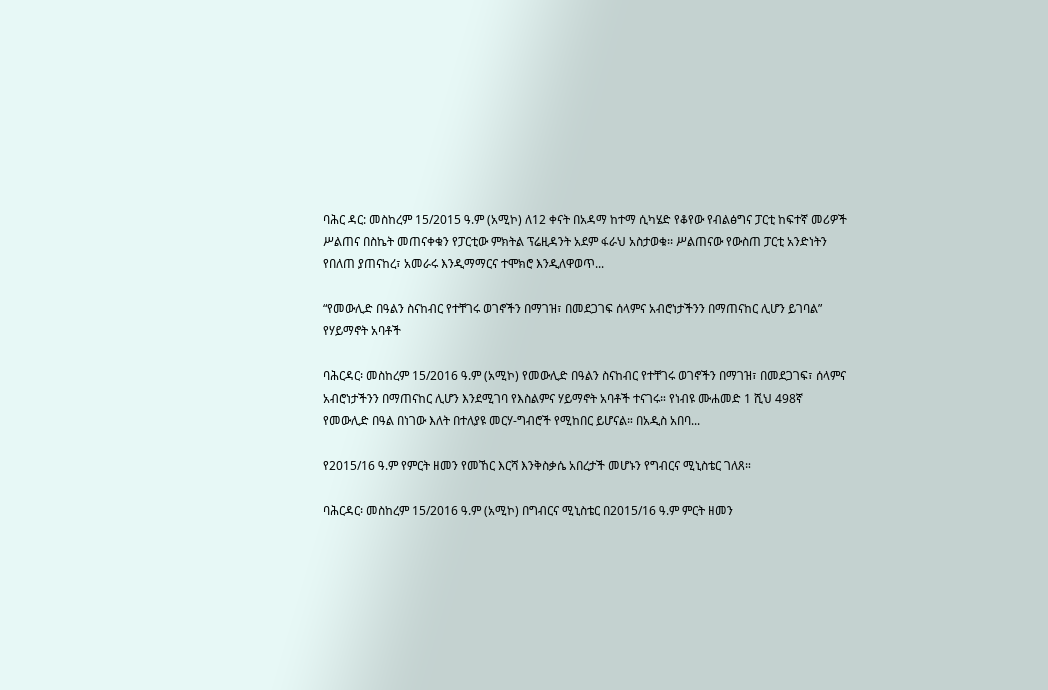ባሕር ዳር: መስከረም 15/2015 ዓ.ም (አሚኮ) ለ12 ቀናት በአዳማ ከተማ ሲካሄድ የቆየው የብልፅግና ፓርቲ ከፍተኛ መሪዎች ሥልጠና በስኬት መጠናቀቁን የፓርቲው ምክትል ፕሬዚዳንት አደም ፋራህ አስታወቁ፡፡ ሥልጠናው የውስጠ ፓርቲ አንድነትን የበለጠ ያጠናከረ፣ አመራሩ እንዲማማርና ተሞክሮ እንዲለዋወጥ...

“የመውሊድ በዓልን ስናከብር የተቸገሩ ወገኖችን በማገዝ፣ በመደጋገፍ ሰላምና አብሮነታችንን በማጠናከር ሊሆን ይገባል” የሃይማኖት አባቶች

ባሕርዳር፡ መስከረም 15/2016 ዓ.ም (አሚኮ) የመውሊድ በዓልን ስናከብር የተቸገሩ ወገኖችን በማገዝ፣ በመደጋገፍ፣ ሰላምና አብሮነታችንን በማጠናከር ሊሆን እንደሚገባ የእስልምና ሃይማኖት አባቶች ተናገሩ። የነብዩ ሙሐመድ 1 ሺህ 498ኛ የመውሊድ በዓል በነገው እለት በተለያዩ መርሃ-ግብሮች የሚከበር ይሆናል። በአዲስ አበባ...

የ2015/16 ዓ.ም የምርት ዘመን የመኸር እርሻ እንቅስቃሴ አበረታች መሆኑን የግብርና ሚኒስቴር ገለጸ።

ባሕርዳር፡ መስከረም 15/2016 ዓ.ም (አሚኮ) በግብርና ሚኒስቴር በ2015/16 ዓ.ም ምርት ዘመን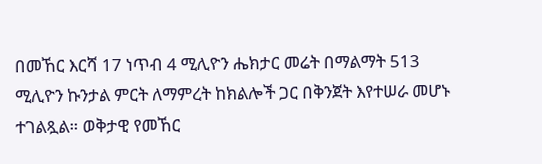በመኸር እርሻ 17 ነጥብ 4 ሚሊዮን ሔክታር መሬት በማልማት 513 ሚሊዮን ኩንታል ምርት ለማምረት ከክልሎች ጋር በቅንጀት እየተሠራ መሆኑ ተገልጿል። ወቅታዊ የመኸር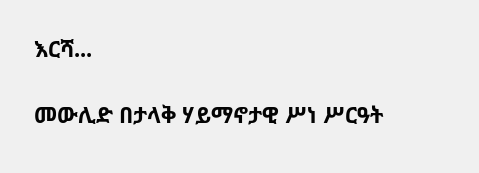እርሻ...

መውሊድ በታላቅ ሃይማኖታዊ ሥነ ሥርዓት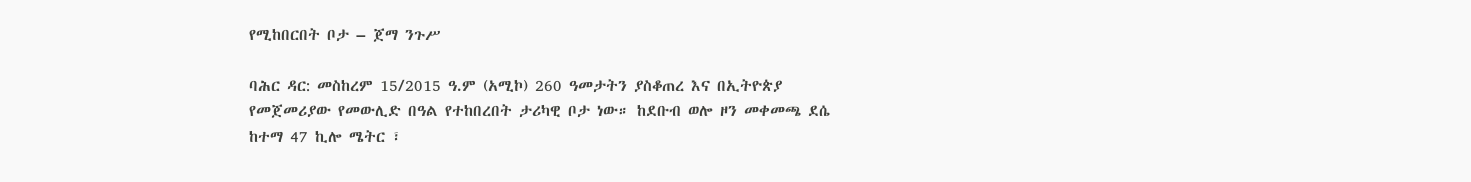የሚከበርበት ቦታ – ጀማ ንጉሥ

ባሕር ዳር: መስከረም 15/2015 ዓ.ም (አሚኮ) 260 ዓመታትን ያስቆጠረ እና በኢትዮጵያ የመጀመሪያው የመውሊድ በዓል የተከበረበት ታሪካዊ ቦታ ነው። ከደቡብ ወሎ ዞን መቀመጫ ደሴ ከተማ 47 ኪሎ ሜትር ፣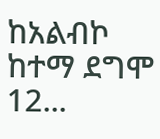ከአልብኮ ከተማ ደግሞ 12...